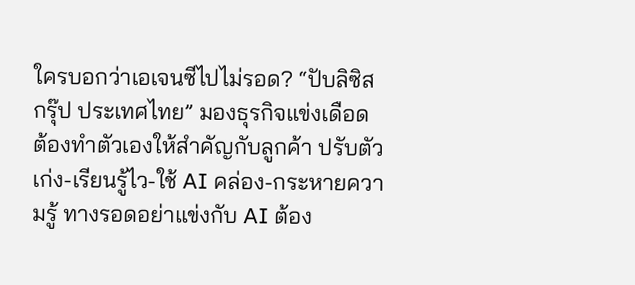ใครบอกว่าเอเจนซีไปไม่รอด? “ปับลิซิส กรุ๊ป ประเทศไทย” มองธุรกิจแข่งเดือด ต้องทำตัวเองให้สำคัญกับลูกค้า ปรับตัวเก่ง-เรียนรู้ไว-ใช้ AI คล่อง-กระหายความรู้ ทางรอดอย่าแข่งกับ AI ต้อง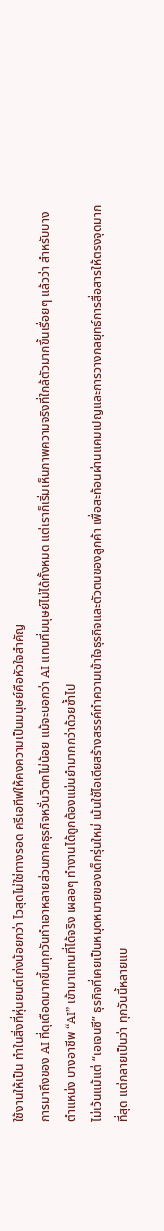ใช้งานให้เป็น ทำในสิ่งที่หุ่นยนต์เก่งน้อยกว่า ไวสุดไม่ใช่ทางรอด ครีเอทีฟให้คงความเป็นมนุษย์คือหัวใจสำคัญ
การมาถึงของ AI ที่ดุเดือดมากขึ้นทุกวันทำเอาหลายส่วนภาคธุรกิจหวั่นวิตกไม่น้อย แม้จะบอกว่า AI แทนที่มนุษย์ไม่ได้ทั้งหมด แต่เราก็เริ่มเห็นภาพความจริงที่ใกล้ตัวมากขึ้นเรื่อยๆ แล้วว่า สำหรับบางตำแหน่ง บางอาชีพ “AI” เข้ามาแทนที่ได้จริง เผลอๆ ทำงานได้ถูกต้องแม่นยำมากกว่าด้วยซ้ำไป
ไม่เว้นแม้แต่ “เอเจนซี” ธุรกิจที่เคยเป็นหมุดหมายของเด็กรุ่นใหม่ เน้นใช้ไอเดียสร้างสรรค์ทำความเข้าใจธุรกิจและตัวตนของลูกค้า เพื่อสะท้อนผ่านแคมเปญและการวางกลยุทธ์การสื่อสารให้ตรงจุดมากที่สุด แต่กลายเป็นว่า ทุกวันนี้หลายแบ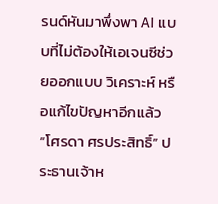รนด์หันมาพึ่งพา AI แบบที่ไม่ต้องให้เอเจนซีช่วยออกแบบ วิเคราะห์ หรือแก้ไขปัญหาอีกแล้ว
“โศรดา ศรประสิทธิ์” ประธานเจ้าห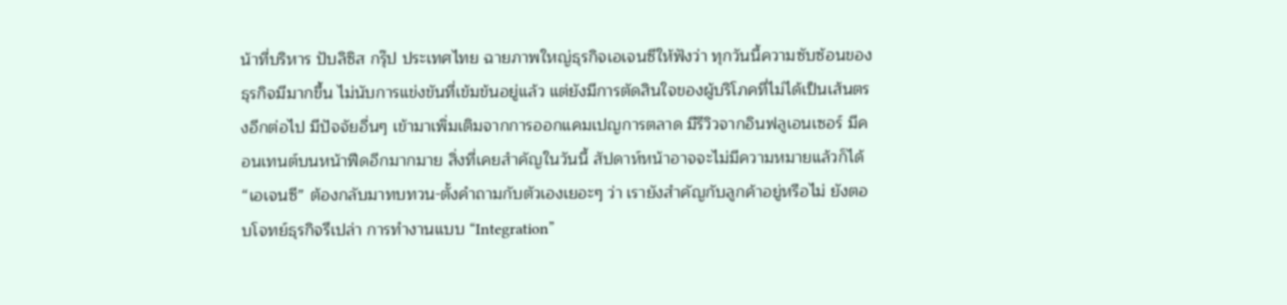น้าที่บริหาร ปับลิซิส กรุ๊ป ประเทศไทย ฉายภาพใหญ่ธุรกิจเอเจนซีให้ฟังว่า ทุกวันนี้ความซับซ้อนของธุรกิจมีมากขึ้น ไม่นับการแข่งขันที่เข้มข้นอยู่แล้ว แต่ยังมีการตัดสินใจของผู้บริโภคที่ไม่ได้เป็นเส้นตรงอีกต่อไป มีปัจจัยอื่นๆ เข้ามาเพิ่มเติมจากการออกแคมเปญการตลาด มีรีวิวจากอินฟลูเอนเซอร์ มีคอนเทนต์บนหน้าฟีดอีกมากมาย สิ่งที่เคยสำคัญในวันนี้ สัปดาห์หน้าอาจจะไม่มีความหมายแล้วก็ได้
“เอเจนซี” ต้องกลับมาทบทวน-ตั้งคำถามกับตัวเองเยอะๆ ว่า เรายังสำคัญกับลูกค้าอยู่หรือไม่ ยังตอบโจทย์ธุรกิจรึเปล่า การทำงานแบบ “Integration”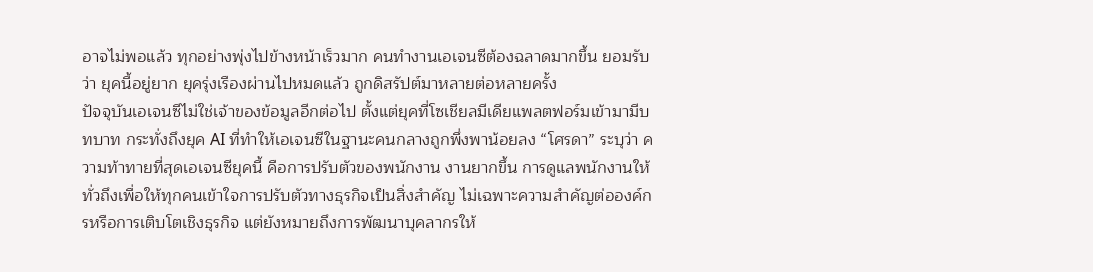อาจไม่พอแล้ว ทุกอย่างพุ่งไปข้างหน้าเร็วมาก คนทำงานเอเจนซีต้องฉลาดมากขึ้น ยอมรับว่า ยุคนี้อยู่ยาก ยุครุ่งเรืองผ่านไปหมดแล้ว ถูกดิสรัปต์มาหลายต่อหลายครั้ง
ปัจจุบันเอเจนซีไม่ใช่เจ้าของข้อมูลอีกต่อไป ตั้งแต่ยุคที่โซเชียลมีเดียแพลตฟอร์มเข้ามามีบทบาท กระทั่งถึงยุค AI ที่ทำให้เอเจนซีในฐานะคนกลางถูกพึ่งพาน้อยลง “โศรดา” ระบุว่า ความท้าทายที่สุดเอเจนซียุคนี้ คือการปรับตัวของพนักงาน งานยากขึ้น การดูแลพนักงานให้ทั่วถึงเพื่อให้ทุกคนเข้าใจการปรับตัวทางธุรกิจเป็นสิ่งสำคัญ ไม่เฉพาะความสำคัญต่อองค์กรหรือการเติบโตเชิงธุรกิจ แต่ยังหมายถึงการพัฒนาบุคลากรให้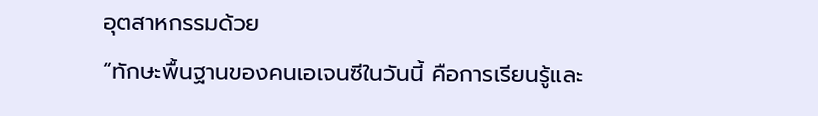อุตสาหกรรมด้วย
“ทักษะพื้นฐานของคนเอเจนซีในวันนี้ คือการเรียนรู้และ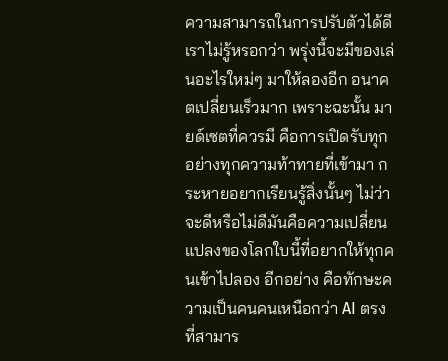ความสามารถในการปรับตัวได้ดี เราไม่รู้หรอกว่า พรุ่งนี้จะมีของเล่นอะไรใหม่ๆ มาให้ลองอีก อนาคตเปลี่ยนเร็วมาก เพราะฉะนั้น มายด์เซตที่ควรมี คือการเปิดรับทุกอย่างทุกความท้าทายที่เข้ามา กระหายอยากเรียนรู้สิ่งนั้นๆ ไม่ว่าจะดีหรือไม่ดีมันคือความเปลี่ยนแปลงของโลกใบนี้ที่อยากให้ทุกคนเข้าไปลอง อีกอย่าง คือทักษะความเป็นคนคนเหนือกว่า AI ตรงที่สามาร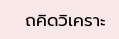ถคิดวิเคราะ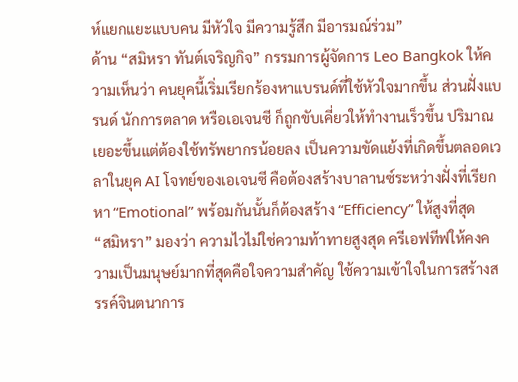ห์แยกแยะแบบคน มีหัวใจ มีความรู้สึก มีอารมณ์ร่วม”
ด้าน “สมิหรา ทันต์เจริญกิจ” กรรมการผู้จัดการ Leo Bangkok ให้ความเห็นว่า คนยุคนี้เริ่มเรียกร้องหาแบรนด์ที่ใช้หัวใจมากขึ้น ส่วนฝั่งแบรนด์ นักการตลาด หรือเอเจนซี ก็ถูกขับเคี่ยวให้ทำงานเร็วขึ้น ปริมาณเยอะขึ้นแต่ต้องใช้ทรัพยากรน้อยลง เป็นความขัดแย้งที่เกิดขึ้นตลอดเวลาในยุค AI โจทย์ของเอเจนซี คือต้องสร้างบาลานซ์ระหว่างฝั่งที่เรียกหา “Emotional” พร้อมกันนั้นก็ต้องสร้าง “Efficiency” ให้สูงที่สุด
“สมิหรา” มองว่า ความไวไม่ใช่ความท้าทายสูงสุด ครีเอฟทีฟให้คงความเป็นมนุษย์มากที่สุดคือใจความสำคัญ ใช้ความเข้าใจในการสร้างสรรค์จินตนาการ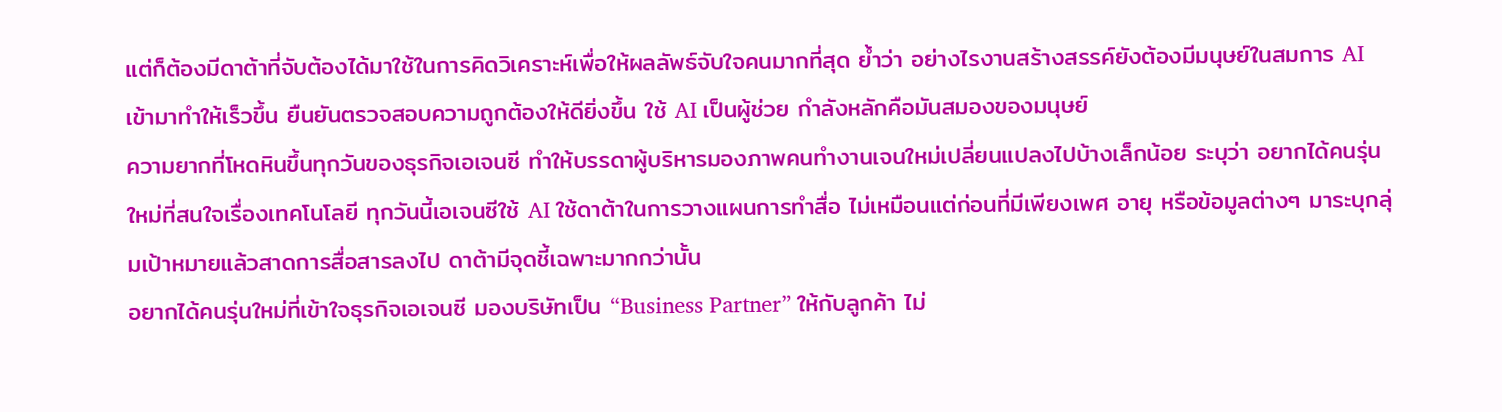แต่ก็ต้องมีดาต้าที่จับต้องได้มาใช้ในการคิดวิเคราะห์เพื่อให้ผลลัพธ์จับใจคนมากที่สุด ย้ำว่า อย่างไรงานสร้างสรรค์ยังต้องมีมนุษย์ในสมการ AI เข้ามาทำให้เร็วขึ้น ยืนยันตรวจสอบความถูกต้องให้ดียิ่งขึ้น ใช้ AI เป็นผู้ช่วย กำลังหลักคือมันสมองของมนุษย์
ความยากที่โหดหินขึ้นทุกวันของธุรกิจเอเจนซี ทำให้บรรดาผู้บริหารมองภาพคนทำงานเจนใหม่เปลี่ยนแปลงไปบ้างเล็กน้อย ระบุว่า อยากได้คนรุ่นใหม่ที่สนใจเรื่องเทคโนโลยี ทุกวันนี้เอเจนซีใช้ AI ใช้ดาต้าในการวางแผนการทำสื่อ ไม่เหมือนแต่ก่อนที่มีเพียงเพศ อายุ หรือข้อมูลต่างๆ มาระบุกลุ่มเป้าหมายแล้วสาดการสื่อสารลงไป ดาต้ามีจุดชี้เฉพาะมากกว่านั้น
อยากได้คนรุ่นใหม่ที่เข้าใจธุรกิจเอเจนซี มองบริษัทเป็น “Business Partner” ให้กับลูกค้า ไม่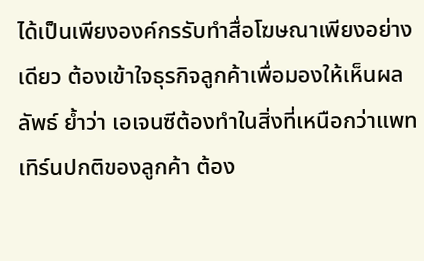ได้เป็นเพียงองค์กรรับทำสื่อโฆษณาเพียงอย่างเดียว ต้องเข้าใจธุรกิจลูกค้าเพื่อมองให้เห็นผลลัพธ์ ย้ำว่า เอเจนซีต้องทำในสิ่งที่เหนือกว่าแพทเทิร์นปกติของลูกค้า ต้อง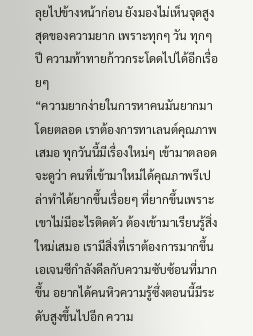ลุยไปข้างหน้าก่อน ยังมองไม่เห็นจุดสูงสุดของความยาก เพราะทุกๆ วัน ทุกๆ ปี ความท้าทายก้าวกระโดดไปได้อีกเรื่อยๆ
“ความยากง่ายในการหาคนมันยากมาโดยตลอด เราต้องการทาเลนต์คุณภาพเสมอ ทุกวันนี้มีเรื่องใหม่ๆ เข้ามาตลอด จะดูว่า คนที่เข้ามาใหม่ได้คุณภาพรึเปล่าทำได้ยากขึ้นเรื่อยๆ ที่ยากขึ้นเพราะเขาไม่มีอะไรติดตัว ต้องเข้ามาเรียนรู้สิ่งใหม่เสมอ เรามีสิ่งที่เราต้องการมากขึ้น เอเจนซีกำลังดีลกับความซับซ้อนที่มากขึ้น อยากได้คนหิวความรู้ซึ่งตอนนี้มีระดับสูงขึ้นไปอีก ความ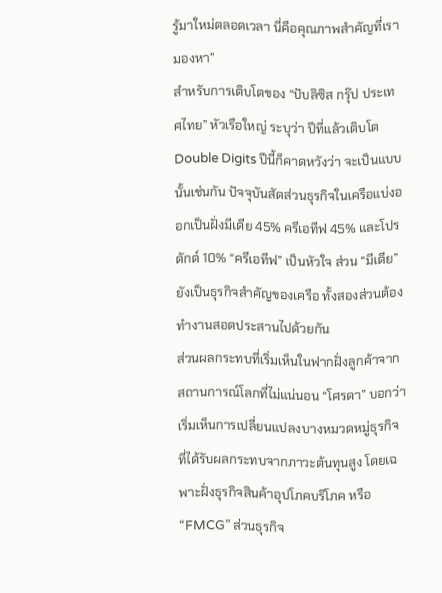รู้มาใหม่ตลอดเวลา นี่คือคุณภาพสำคัญที่เรามองหา”
สำหรับการเติบโตของ “ปับลิซิส กรุ๊ป ประเทศไทย” หัวเรือใหญ่ ระบุว่า ปีที่แล้วเติบโต Double Digits ปีนี้ก็คาดหวังว่า จะเป็นแบบนั้นเช่นกัน ปัจจุบันสัดส่วนธุรกิจในเครือแบ่งออกเป็นฝั่งมีเดีย 45% ครีเอทีฟ 45% และโปรดักต์ 10% “ครีเอทีฟ” เป็นหัวใจ ส่วน “มีเดีย” ยังเป็นธุรกิจสำคัญของเครือ ทั้งสองส่วนต้องทำงานสอดประสานไปด้วยกัน
ส่วนผลกระทบที่เริ่มเห็นในฟากฝั่งลูกค้าจากสถานการณ์โลกที่ไม่แน่นอน “โศรดา” บอกว่า เริ่มเห็นการเปลี่ยนแปลงบางหมวดหมู่ธุรกิจที่ได้รับผลกระทบจากภาวะต้นทุนสูง โดยเฉพาะฝั่งธุรกิจสินค้าอุปโภคบริโภค หรือ “FMCG” ส่วนธุรกิจ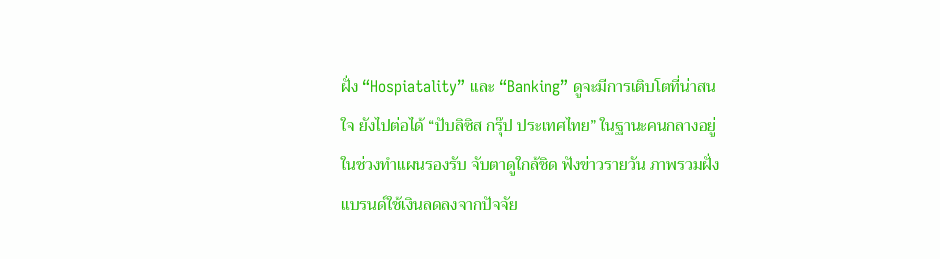ฝั่ง “Hospiatality” และ “Banking” ดูจะมีการเติบโตที่น่าสนใจ ยังไปต่อได้ “ปับลิซิส กรุ๊ป ประเทศไทย” ในฐานะคนกลางอยู่ในช่วงทำแผนรองรับ จับตาดูใกล้ชิด ฟังข่าวรายวัน ภาพรวมฝั่งแบรนด์ใช้เงินลดลงจากปัจจัย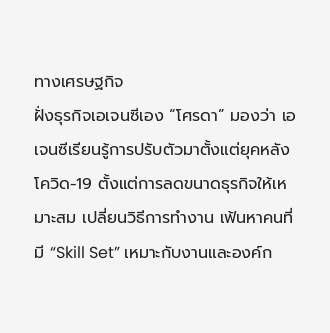ทางเศรษฐกิจ
ฝั่งธุรกิจเอเจนซีเอง “โศรดา” มองว่า เอเจนซีเรียนรู้การปรับตัวมาตั้งแต่ยุคหลังโควิด-19 ตั้งแต่การลดขนาดธุรกิจให้เหมาะสม เปลี่ยนวิธีการทำงาน เฟ้นหาคนที่มี “Skill Set” เหมาะกับงานและองค์ก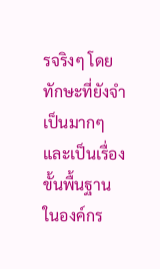รจริงๆ โดยทักษะที่ยังจำเป็นมากๆ และเป็นเรื่องขั้นพื้นฐานในองค์กร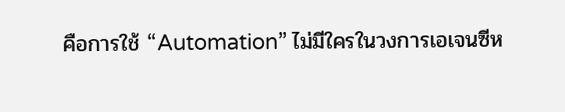คือการใช้ “Automation” ไม่มีใครในวงการเอเจนซีห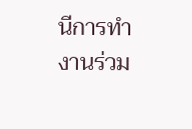นีการทำงานร่วม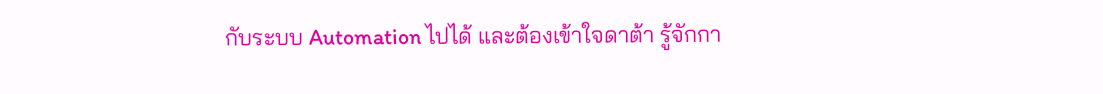กับระบบ Automation ไปได้ และต้องเข้าใจดาต้า รู้จักกา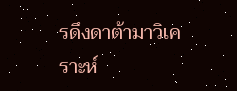รดึงดาต้ามาวิเคราะห์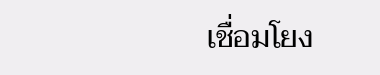เชื่อมโยง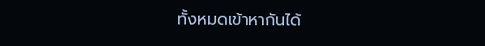ทั้งหมดเข้าหากันได้